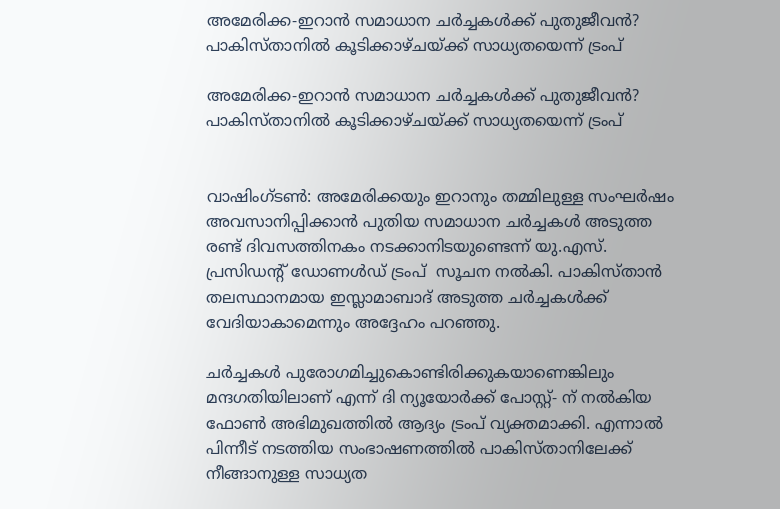അമേരിക്ക-ഇറാൻ സമാധാന ചർച്ചകൾക്ക് പുതുജീവൻ? പാകിസ്താനിൽ കൂടിക്കാഴ്ചയ്ക്ക് സാധ്യതയെന്ന് ട്രംപ്

അമേരിക്ക-ഇറാൻ സമാധാന ചർച്ചകൾക്ക് പുതുജീവൻ? പാകിസ്താനിൽ കൂടിക്കാഴ്ചയ്ക്ക് സാധ്യതയെന്ന് ട്രംപ്


വാഷിംഗ്ടൺ: അമേരിക്കയും ഇറാനും തമ്മിലുള്ള സംഘർഷം അവസാനിപ്പിക്കാൻ പുതിയ സമാധാന ചർച്ചകൾ അടുത്ത രണ്ട് ദിവസത്തിനകം നടക്കാനിടയുണ്ടെന്ന് യു.എസ്. പ്രസിഡന്റ് ഡോണൾഡ് ട്രംപ്  സൂചന നൽകി. പാകിസ്താൻ തലസ്ഥാനമായ ഇസ്ലാമാബാദ് അടുത്ത ചർച്ചകൾക്ക് വേദിയാകാമെന്നും അദ്ദേഹം പറഞ്ഞു.

ചർച്ചകൾ പുരോഗമിച്ചുകൊണ്ടിരിക്കുകയാണെങ്കിലും മന്ദഗതിയിലാണ് എന്ന് ദി ന്യൂയോർക്ക് പോസ്റ്റ്- ന് നൽകിയ ഫോൺ അഭിമുഖത്തിൽ ആദ്യം ട്രംപ് വ്യക്തമാക്കി. എന്നാൽ പിന്നീട് നടത്തിയ സംഭാഷണത്തിൽ പാകിസ്താനിലേക്ക് നീങ്ങാനുള്ള സാധ്യത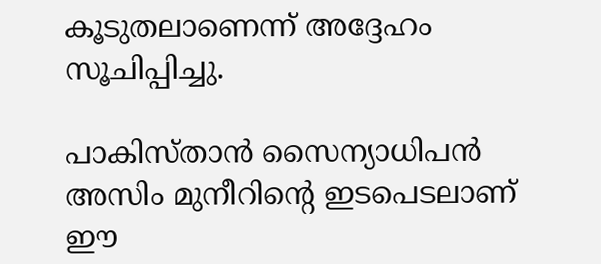കൂടുതലാണെന്ന് അദ്ദേഹം സൂചിപ്പിച്ചു.

പാകിസ്താൻ സൈന്യാധിപൻ അസിം മുനീറിന്റെ ഇടപെടലാണ് ഈ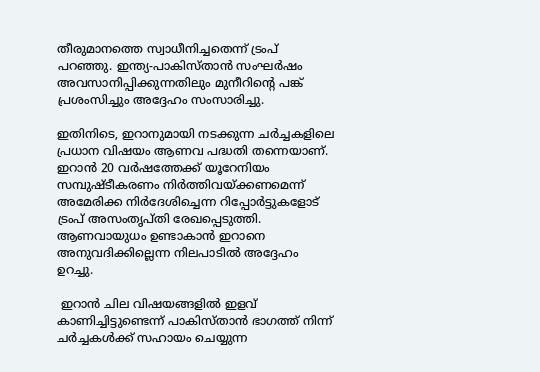തീരുമാനത്തെ സ്വാധീനിച്ചതെന്ന് ട്രംപ് പറഞ്ഞു. ഇന്ത്യ-പാകിസ്താൻ സംഘർഷം അവസാനിപ്പിക്കുന്നതിലും മുനീറിന്റെ പങ്ക് പ്രശംസിച്ചും അദ്ദേഹം സംസാരിച്ചു.

ഇതിനിടെ, ഇറാനുമായി നടക്കുന്ന ചർച്ചകളിലെ പ്രധാന വിഷയം ആണവ പദ്ധതി തന്നെയാണ്. ഇറാൻ 20 വർഷത്തേക്ക് യൂറേനിയം സമ്പുഷ്ടീകരണം നിർത്തിവയ്ക്കണമെന്ന് അമേരിക്ക നിർദേശിച്ചെന്ന റിപ്പോർട്ടുകളോട് ട്രംപ് അസംതൃപ്തി രേഖപ്പെടുത്തി. ആണവായുധം ഉണ്ടാകാൻ ഇറാനെ അനുവദിക്കില്ലെന്ന നിലപാടിൽ അദ്ദേഹം ഉറച്ചു.

 ഇറാൻ ചില വിഷയങ്ങളിൽ ഇളവ് കാണിച്ചിട്ടുണ്ടെന്ന് പാകിസ്താൻ ഭാഗത്ത് നിന്ന് ചർച്ചകൾക്ക് സഹായം ചെയ്യുന്ന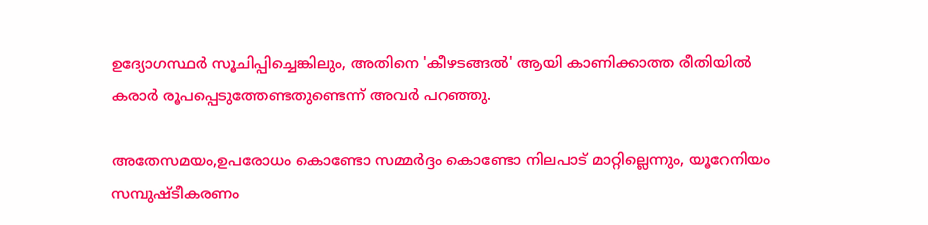ഉദ്യോഗസ്ഥർ സൂചിപ്പിച്ചെങ്കിലും, അതിനെ 'കീഴടങ്ങൽ' ആയി കാണിക്കാത്ത രീതിയിൽ കരാർ രൂപപ്പെടുത്തേണ്ടതുണ്ടെന്ന് അവർ പറഞ്ഞു.

അതേസമയം,ഉപരോധം കൊണ്ടോ സമ്മർദ്ദം കൊണ്ടോ നിലപാട് മാറ്റില്ലെന്നും, യൂറേനിയം സമ്പുഷ്ടീകരണം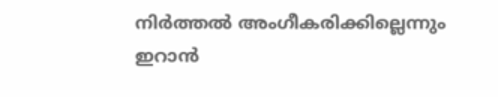നിർത്തൽ അംഗീകരിക്കില്ലെന്നും  ഇറാൻ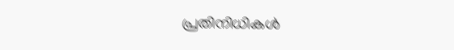പ്രതിനിധികൾ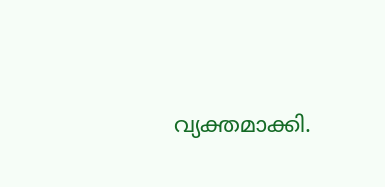വ്യക്തമാക്കി.